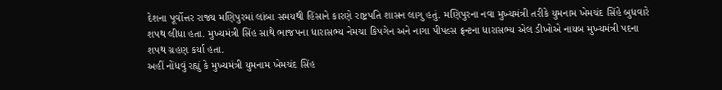દેશના પૂર્વોત્તર રાજ્ય મણિપુરમાં લાંબા સમયથી હિંસાને કારણે રાષ્ટ્રપતિ શાસન લાગુ હતું. મણિપુરના નવા મુખ્યમંત્રી તરીકે યુમનામ ખેમચંદ સિંહે બુધવારે શપથ લીધા હતા. મુખ્યમંત્રી સિંહ સાથે ભાજપના ધારાસભ્ય નેમચા કિપગેન અને નાગા પીપલ્સ ફ્રન્ટના ધારાસભ્ય એલ ડીખોએ નાયબ મુખ્યમંત્રી પદના શપથ ગ્રહણ કર્યા હતા.
અહીં નોંધવું રહ્યું કે મુખ્યમંત્રી યુમનામ ખેમચંદ સિંહ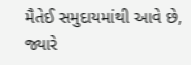મૈતેઈ સમુદાયમાંથી આવે છે, જ્યારે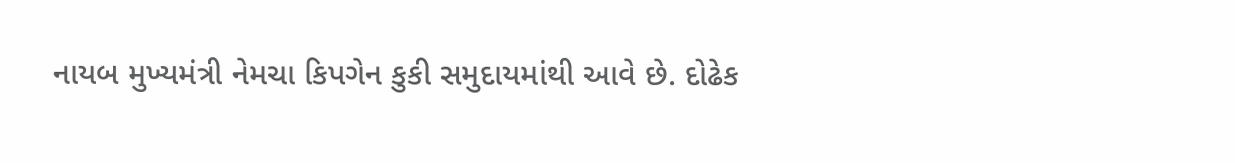નાયબ મુખ્યમંત્રી નેમચા કિપગેન કુકી સમુદાયમાંથી આવે છે. દોઢેક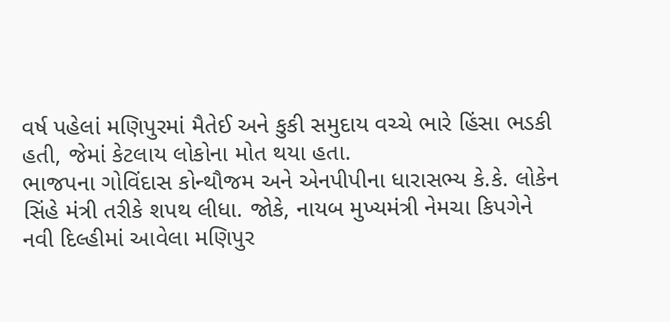વર્ષ પહેલાં મણિપુરમાં મૈતેઈ અને કુકી સમુદાય વચ્ચે ભારે હિંસા ભડકી હતી, જેમાં કેટલાય લોકોના મોત થયા હતા.
ભાજપના ગોવિંદાસ કોન્થૌજમ અને એનપીપીના ધારાસભ્ય કે.કે. લોકેન સિંહે મંત્રી તરીકે શપથ લીધા. જોકે, નાયબ મુખ્યમંત્રી નેમચા કિપગેને નવી દિલ્હીમાં આવેલા મણિપુર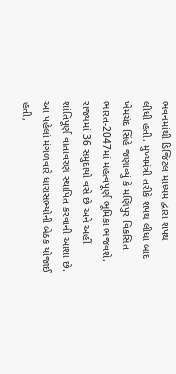ભવનમાંથી ડિજિટલ માધ્યમ દ્વારા શપથ
લીધી હતી. મુખ્યમંત્રી તરીકે શપથ લીધા બાદ ખેમચંદ સિંહે જણાવ્યું કે મણિપુર વિકસિત ભારત-2047માં મહત્વપૂર્ણ ભૂમિકા ભજવશે.
રાજ્યમાં 36 સમુદાયો વસે છે અને અહીં શાંતિપૂર્ણ વાતાવરણ સ્થાપિત કરવાની આશા છે. આ પહેલાં મંગળવારે ધારાસભ્યોની બેઠક યોજાઈ હતી,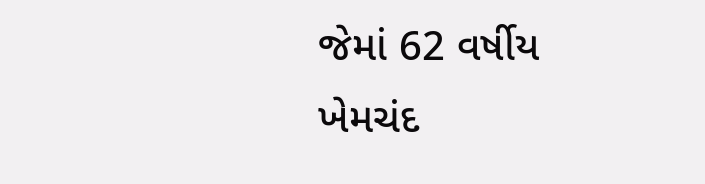જેમાં 62 વર્ષીય ખેમચંદ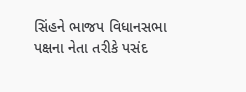સિંહને ભાજપ વિધાનસભા પક્ષના નેતા તરીકે પસંદ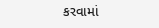કરવામાં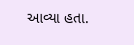આવ્યા હતા.